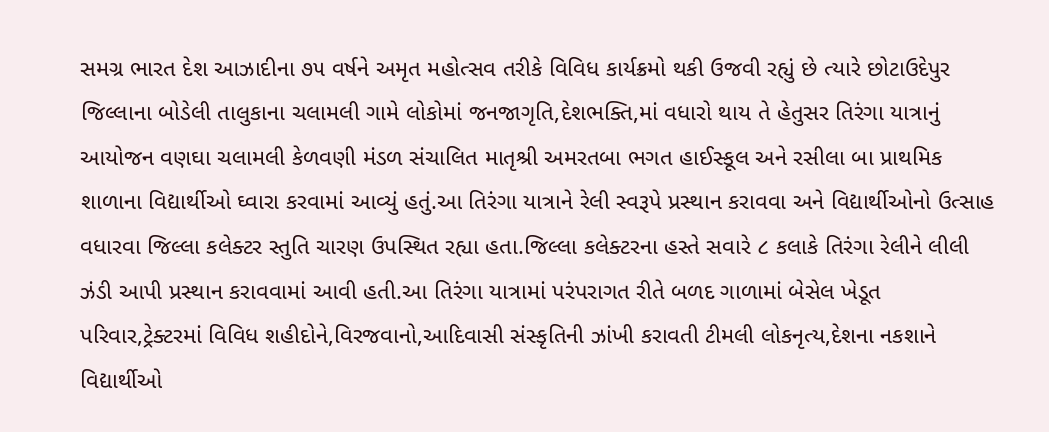સમગ્ર ભારત દેશ આઝાદીના ૭૫ વર્ષને અમૃત મહોત્સવ તરીકે વિવિધ કાર્યક્રમો થકી ઉજવી રહ્યું છે ત્યારે છોટાઉદેપુર જિલ્લાના બોડેલી તાલુકાના ચલામલી ગામે લોકોમાં જનજાગૃતિ,દેશભક્તિ,માં વધારો થાય તે હેતુસર તિરંગા યાત્રાનું આયોજન વણઘા ચલામલી કેળવણી મંડળ સંચાલિત માતૃશ્રી અમરતબા ભગત હાઈસ્કૂલ અને રસીલા બા પ્રાથમિક શાળાના વિદ્યાર્થીઓ ઘ્વારા કરવામાં આવ્યું હતું.આ તિરંગા યાત્રાને રેલી સ્વરૂપે પ્રસ્થાન કરાવવા અને વિદ્યાર્થીઓનો ઉત્સાહ વધારવા જિલ્લા કલેક્ટર સ્તુતિ ચારણ ઉપસ્થિત રહ્યા હતા.જિલ્લા કલેક્ટરના હસ્તે સવારે ૮ કલાકે તિરંગા રેલીને લીલી ઝંડી આપી પ્રસ્થાન કરાવવામાં આવી હતી.આ તિરંગા યાત્રામાં પરંપરાગત રીતે બળદ ગાળામાં બેસેલ ખેડૂત પરિવાર,ટ્રેક્ટરમાં વિવિધ શહીદોને,વિરજવાનો,આદિવાસી સંસ્કૃતિની ઝાંખી કરાવતી ટીમલી લોકનૃત્ય,દેશના નકશાને વિદ્યાર્થીઓ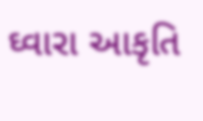ઘ્વારા આકૃતિ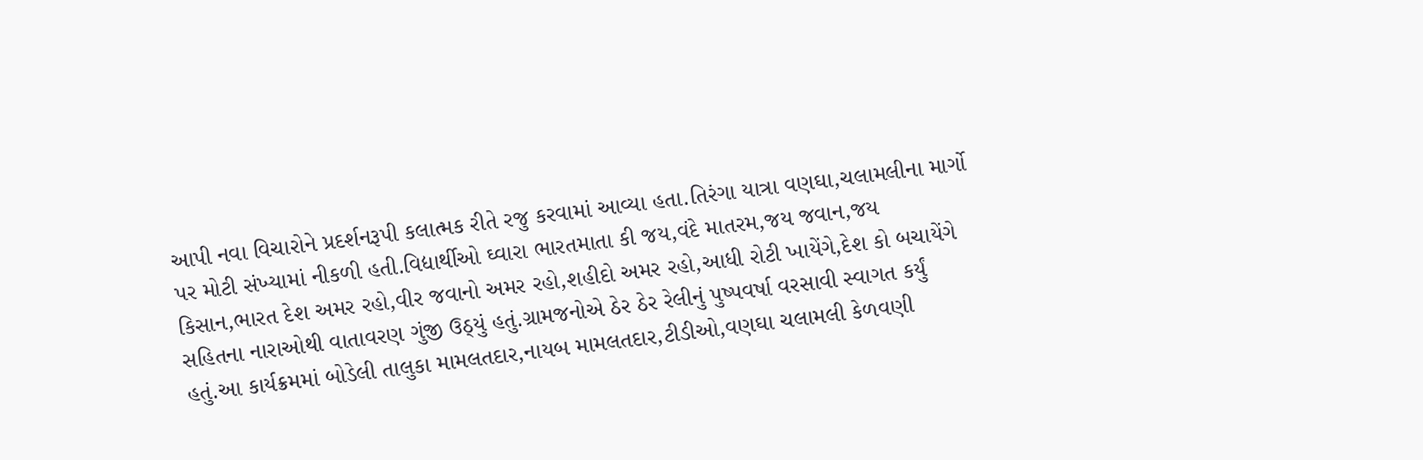આપી નવા વિચારોને પ્રદર્શનરૂપી કલાત્મક રીતે રજુ કરવામાં આવ્યા હતા.તિરંગા યાત્રા વણઘા,ચલામલીના માર્ગો પર મોટી સંખ્યામાં નીકળી હતી.વિદ્યાર્થીઓ ઘ્વારા ભારતમાતા કી જય,વંદે માતરમ,જય જવાન,જય કિસાન,ભારત દેશ અમર રહો,વીર જવાનો અમર રહો,શહીદો અમર રહો,આધી રોટી ખાયેંગે,દેશ કો બચાયેંગે સહિતના નારાઓથી વાતાવરણ ગુંજી ઉઠ્યું હતું.ગ્રામજનોએ ઠેર ઠેર રેલીનું પુષ્પવર્ષા વરસાવી સ્વાગત કર્યું હતું.આ કાર્યક્રમમાં બોડેલી તાલુકા મામલતદાર,નાયબ મામલતદાર,ટીડીઓ,વણઘા ચલામલી કેળવણી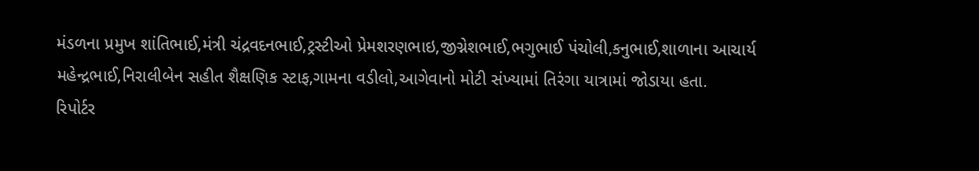મંડળના પ્રમુખ શાંતિભાઈ,મંત્રી ચંદ્રવદનભાઈ,ટ્રસ્ટીઓ પ્રેમશરણભાઇ,જીગ્નેશભાઈ,ભગુભાઈ પંચોલી,કનુભાઈ,શાળાના આચાર્ય મહેન્દ્રભાઈ,નિરાલીબેન સહીત શૈક્ષણિક સ્ટાફ,ગામના વડીલો,આગેવાનો મોટી સંખ્યામાં તિરંગા યાત્રામાં જોડાયા હતા.
રિપોર્ટર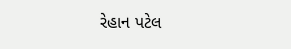રેહાન પટેલ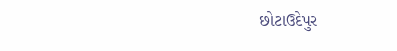છોટાઉદેપુર